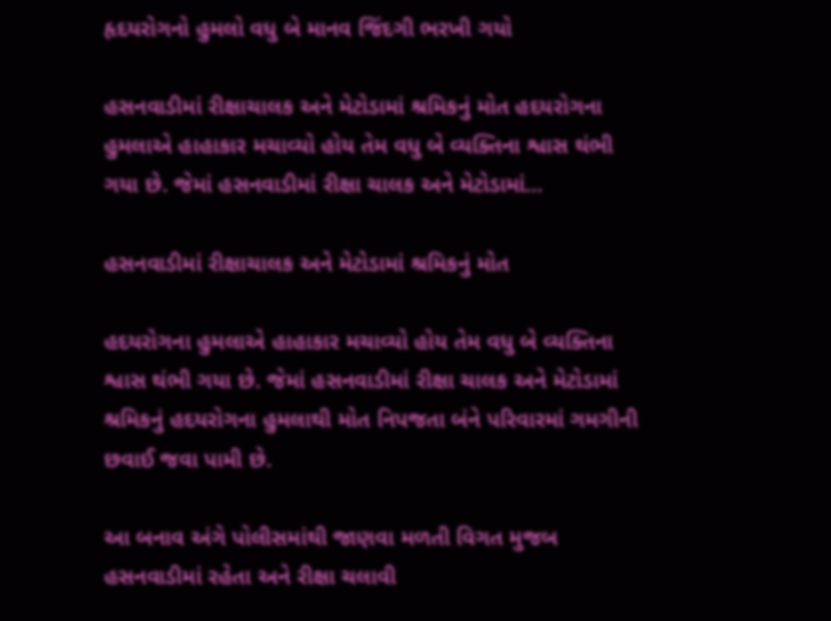હૃદયરોગનો હુમલો વધુ બે માનવ જિંદગી ભરખી ગયો

હસનવાડીમાં રીક્ષાચાલક અને મેટોડામાં શ્રમિકનું મોત હદયરોગના હુમલાએ હાહાકાર મચાવ્યો હોય તેમ વધુ બે વ્યક્તિના શ્વાસ થંભી ગયા છે. જેમાં હસનવાડીમાં રીક્ષા ચાલક અને મેટોડામાં…

હસનવાડીમાં રીક્ષાચાલક અને મેટોડામાં શ્રમિકનું મોત

હદયરોગના હુમલાએ હાહાકાર મચાવ્યો હોય તેમ વધુ બે વ્યક્તિના શ્વાસ થંભી ગયા છે. જેમાં હસનવાડીમાં રીક્ષા ચાલક અને મેટોડામાં શ્રમિકનું હદયરોગના હુમલાથી મોત નિપજતા બંને પરિવારમાં ગમગીની છવાઈ જવા પામી છે.

આ બનાવ અંગે પોલીસમાંથી જાણવા મળતી વિગત મુજબ હસનવાડીમાં રહેતા અને રીક્ષા ચલાવી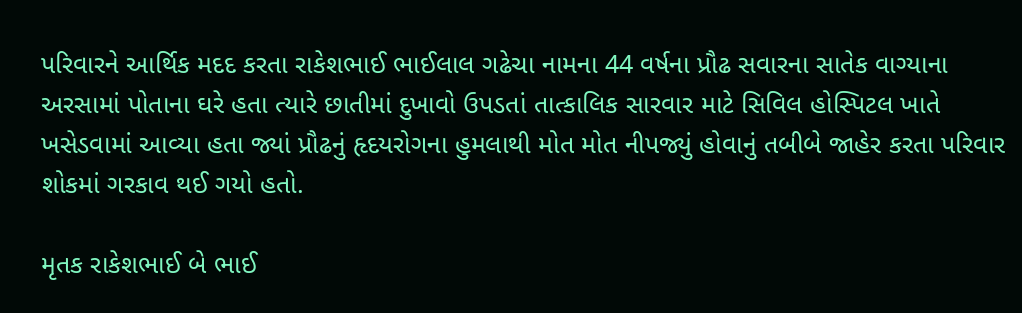પરિવારને આર્થિક મદદ કરતા રાકેશભાઈ ભાઈલાલ ગઢેચા નામના 44 વર્ષના પ્રૌઢ સવારના સાતેક વાગ્યાના અરસામાં પોતાના ઘરે હતા ત્યારે છાતીમાં દુખાવો ઉપડતાં તાત્કાલિક સારવાર માટે સિવિલ હોસ્પિટલ ખાતે ખસેડવામાં આવ્યા હતા જ્યાં પ્રૌઢનું હૃદયરોગના હુમલાથી મોત મોત નીપજ્યું હોવાનું તબીબે જાહેર કરતા પરિવાર શોકમાં ગરકાવ થઈ ગયો હતો.

મૃતક રાકેશભાઈ બે ભાઈ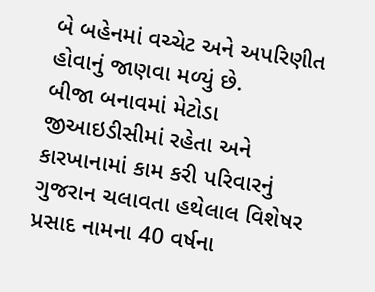બે બહેનમાં વચ્ચેટ અને અપરિણીત હોવાનું જાણવા મળ્યું છે.
બીજા બનાવમાં મેટોડા જીઆઇડીસીમાં રહેતા અને કારખાનામાં કામ કરી પરિવારનું ગુજરાન ચલાવતા હથેલાલ વિશેષર પ્રસાદ નામના 40 વર્ષના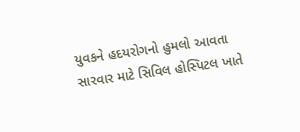યુવકને હદયરોગનો હુમલો આવતા સારવાર માટે સિવિલ હોસ્પિટલ ખાતે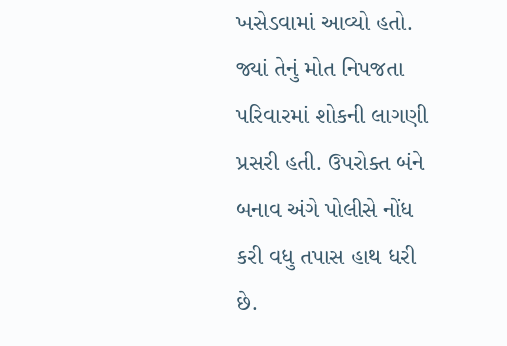ખસેડવામાં આવ્યો હતો. જ્યાં તેનું મોત નિપજતા પરિવારમાં શોકની લાગણી પ્રસરી હતી. ઉપરોક્ત બંને બનાવ અંગે પોલીસે નોંધ કરી વધુ તપાસ હાથ ધરી છે.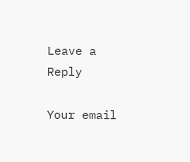Leave a Reply

Your email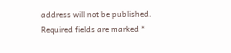address will not be published. Required fields are marked *